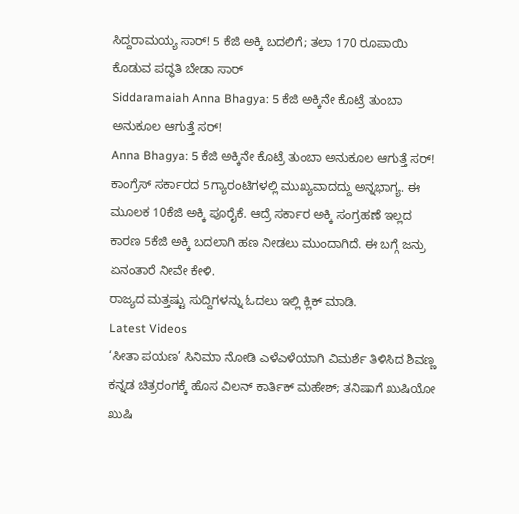ಸಿದ್ದರಾಮಯ್ಯ ಸಾರ್! 5 ಕೆಜಿ ಅಕ್ಕಿ ಬದಲಿಗೆ; ತಲಾ 170 ರೂಪಾಯಿ ಕೊಡುವ ಪದ್ಧತಿ ಬೇಡಾ ಸಾರ್
Siddaramaiah Anna Bhagya: 5 ಕೆಜಿ ಅಕ್ಕಿನೇ ಕೊಟ್ರೆ ತುಂಬಾ ಅನುಕೂಲ ಆಗುತ್ತೆ ಸರ್!
Anna Bhagya: 5 ಕೆಜಿ ಅಕ್ಕಿನೇ ಕೊಟ್ರೆ ತುಂಬಾ ಅನುಕೂಲ ಆಗುತ್ತೆ ಸರ್! ಕಾಂಗ್ರೆಸ್ ಸರ್ಕಾರದ 5ಗ್ಯಾರಂಟಿಗಳಲ್ಲಿ ಮುಖ್ಯವಾದದ್ದು ಅನ್ನಭಾಗ್ಯ. ಈ ಮೂಲಕ 10ಕೆಜಿ ಅಕ್ಕಿ ಪೂರೈಕೆ. ಆದ್ರೆ ಸರ್ಕಾರ ಅಕ್ಕಿ ಸಂಗ್ರಹಣೆ ಇಲ್ಲದ ಕಾರಣ 5ಕೆಜಿ ಅಕ್ಕಿ ಬದಲಾಗಿ ಹಣ ನೀಡಲು ಮುಂದಾಗಿದೆ. ಈ ಬಗ್ಗೆ ಜನ್ರು ಏನಂತಾರೆ ನೀವೇ ಕೇಳಿ.
ರಾಜ್ಯದ ಮತ್ತಷ್ಟು ಸುದ್ದಿಗಳನ್ನು ಓದಲು ಇಲ್ಲಿ ಕ್ಲಿಕ್ ಮಾಡಿ.
Latest Videos
‘ಸೀತಾ ಪಯಣ’ ಸಿನಿಮಾ ನೋಡಿ ಎಳೆಎಳೆಯಾಗಿ ವಿಮರ್ಶೆ ತಿಳಿಸಿದ ಶಿವಣ್ಣ
ಕನ್ನಡ ಚಿತ್ರರಂಗಕ್ಕೆ ಹೊಸ ವಿಲನ್ ಕಾರ್ತಿಕ್ ಮಹೇಶ್; ತನಿಷಾಗೆ ಖುಷಿಯೋ ಖುಷಿ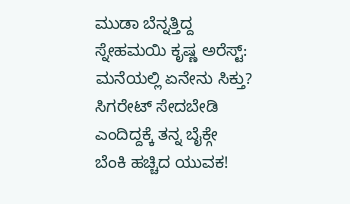ಮುಡಾ ಬೆನ್ನತ್ತಿದ್ದ ಸ್ನೇಹಮಯಿ ಕೃಷ್ಣ ಅರೆಸ್ಟ್: ಮನೆಯಲ್ಲಿ ಏನೇನು ಸಿಕ್ತು?
ಸಿಗರೇಟ್ ಸೇದಬೇಡಿ ಎಂದಿದ್ದಕ್ಕೆ ತನ್ನ ಬೈಕ್ಗೇ ಬೆಂಕಿ ಹಚ್ಚಿದ ಯುವಕ!